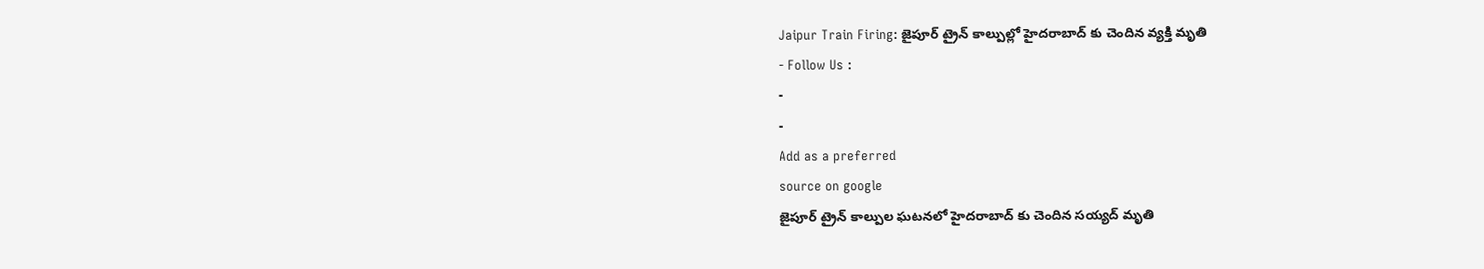Jaipur Train Firing: జైపూర్ ట్రైన్ కాల్పుల్లో హైదరాబాద్ కు చెందిన వ్యక్తి మృతి
- Follow Us :
-
-
Add as a preferred
source on google
జైపూర్ ట్రైన్ కాల్పుల ఘటనలో హైదరాబాద్ కు చెందిన సయ్యద్ మృతి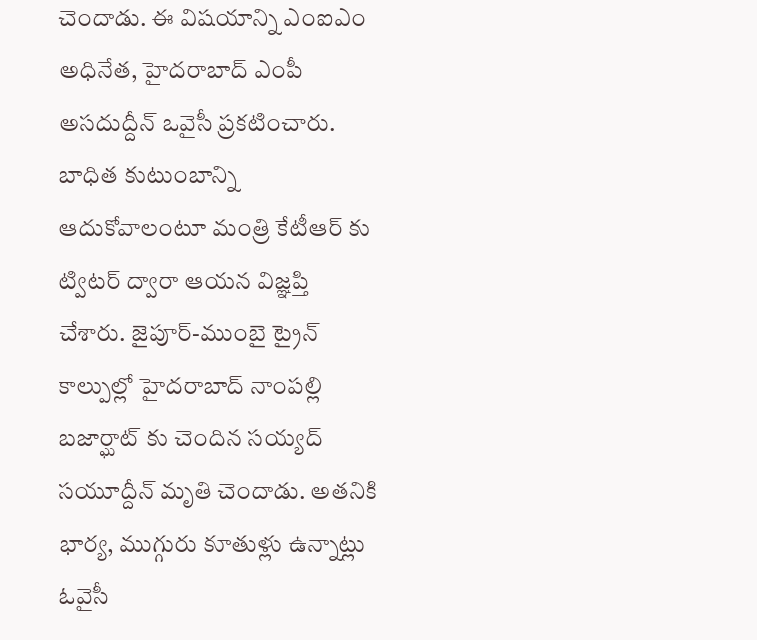చెందాడు. ఈ విషయాన్ని ఎంఐఎం అధినేత, హైదరాబాద్ ఎంపీ అసదుద్దీన్ ఒవైసీ ప్రకటించారు. బాధిత కుటుంబాన్ని ఆదుకోవాలంటూ మంత్రి కేటీఆర్ కు ట్విటర్ ద్వారా ఆయన విజ్ఞప్తి చేశారు. జైపూర్-ముంబై ట్రైన్ కాల్పుల్లో హైదరాబాద్ నాంపల్లి బజార్ఘాట్ కు చెందిన సయ్యద్ సయూద్దీన్ మృతి చెందాడు. అతనికి భార్య, ముగ్గురు కూతుళ్లు ఉన్నాట్లు ఓవైసీ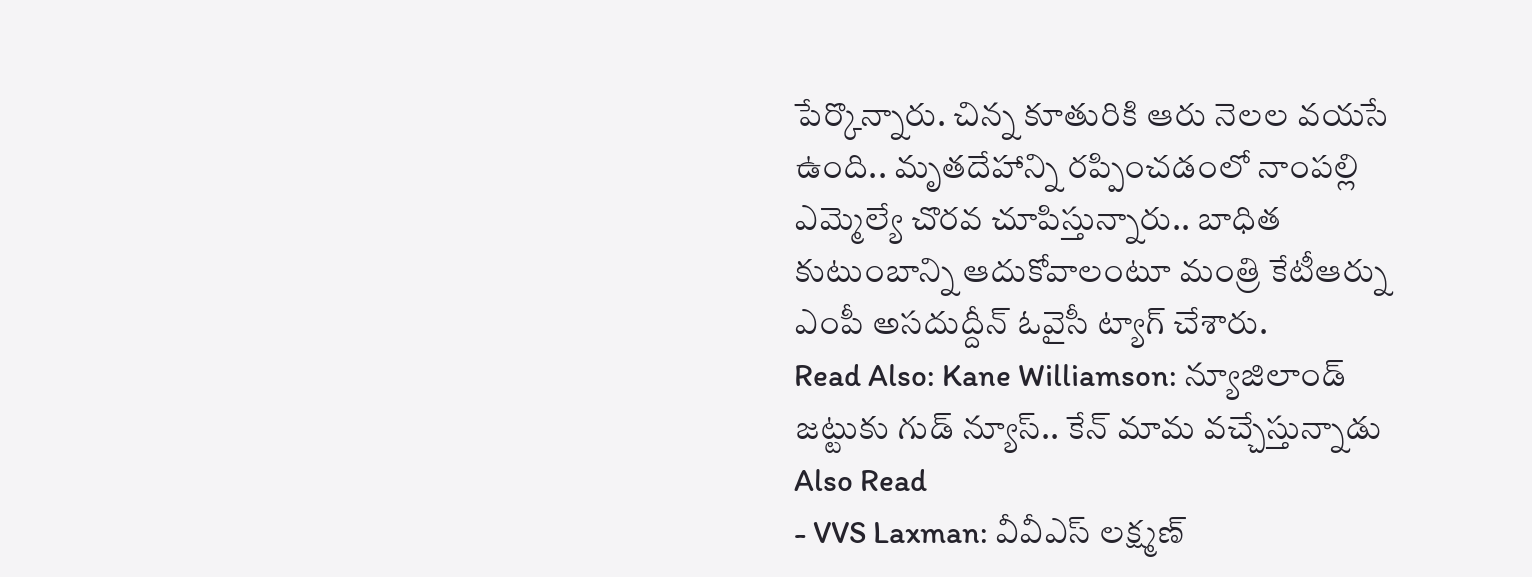పేర్కొన్నారు. చిన్న కూతురికి ఆరు నెలల వయసే ఉంది.. మృతదేహాన్ని రప్పించడంలో నాంపల్లి ఎమ్మెల్యే చొరవ చూపిస్తున్నారు.. బాధిత కుటుంబాన్ని ఆదుకోవాలంటూ మంత్రి కేటీఆర్ను ఎంపీ అసదుద్దీన్ ఓవైసీ ట్యాగ్ చేశారు.
Read Also: Kane Williamson: న్యూజిలాండ్ జట్టుకు గుడ్ న్యూస్.. కేన్ మామ వచ్చేస్తున్నాడు
Also Read
- VVS Laxman: వీవీఎస్ లక్ష్మణ్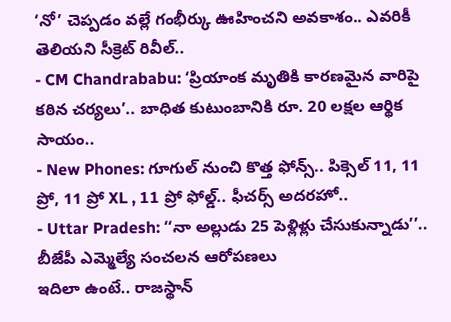‘నో’ చెప్పడం వల్లే గంభీర్కు ఊహించని అవకాశం.. ఎవరికీ తెలియని సీక్రెట్ రివీల్..
- CM Chandrababu: ‘ప్రియాంక మృతికి కారణమైన వారిపై కఠిన చర్యలు’.. బాధిత కుటుంబానికి రూ. 20 లక్షల ఆర్థిక సాయం..
- New Phones: గూగుల్ నుంచి కొత్త ఫోన్స్.. పిక్సెల్ 11, 11 ప్రో, 11 ప్రో XL , 11 ప్రో ఫోల్డ్.. ఫీచర్స్ అదరహో..
- Uttar Pradesh: ‘‘నా అల్లుడు 25 పెళ్లిళ్లు చేసుకున్నాడు’’.. బీజేపీ ఎమ్మెల్యే సంచలన ఆరోపణలు
ఇదిలా ఉంటే.. రాజస్థాన్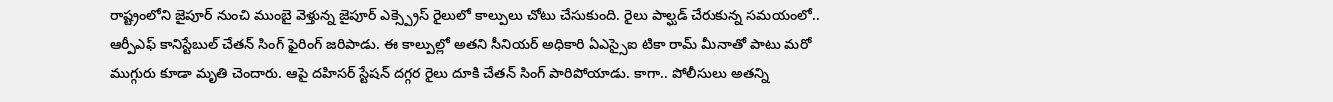రాష్ట్రంలోని జైపూర్ నుంచి ముంబై వెళ్తున్న జైపూర్ ఎక్స్ప్రెస్ రైలులో కాల్పులు చోటు చేసుకుంది. రైలు పాల్ఘడ్ చేరుకున్న సమయంలో.. ఆర్పీఎఫ్ కానిస్టేబుల్ చేతన్ సింగ్ ఫైరింగ్ జరిపాడు. ఈ కాల్పుల్లో అతని సీనియర్ అధికారి ఏఎస్సైఐ టికా రామ్ మీనాతో పాటు మరో ముగ్గురు కూడా మృతి చెందారు. ఆపై దహిసర్ స్టేషన్ దగ్గర రైలు దూకి చేతన్ సింగ్ పారిపోయాడు. కాగా.. పోలీసులు అతన్ని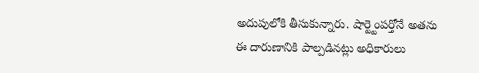అదుపులోకి తీసుకున్నారు. షార్ట్టెంపర్తోనే అతను ఈ దారుణానికి పాల్పడినట్లు అధికారులు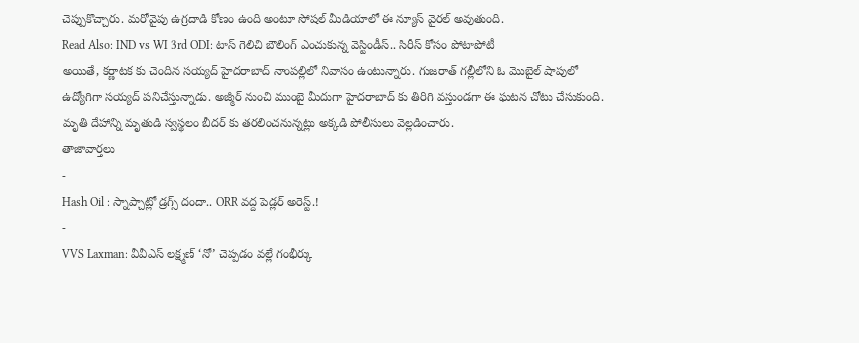చెప్పుకొచ్చారు. మరోవైపు ఉగ్రదాడి కోణం ఉంది అంటూ సోషల్ మీడియాలో ఈ న్యూస్ వైరల్ అవుతుంది.
Read Also: IND vs WI 3rd ODI: టాస్ గెలిచి బౌలింగ్ ఎంచుకున్న వెస్టిండీస్.. సిరీస్ కోసం పోటాపోటీ
అయితే, కర్ణాటక కు చెందిన సయ్యద్ హైదరాబాద్ నాంపల్లిలో నివాసం ఉంటున్నారు. గుజరాత్ గల్లీలోని ఓ మొబైల్ షాపులో ఉద్యోగిగా సయ్యద్ పనిచేస్తున్నాడు. అజ్మీర్ నుంచి ముంబై మీదుగా హైదరాబాద్ కు తిరిగి వస్తుండగా ఈ ఘటన చోటు చేసుకుంది. మృతి దేహాన్ని మృతుడి స్వస్థలం బీదర్ కు తరలించనున్నట్లు అక్కడి పోలీసులు వెల్లడించారు.
తాజావార్తలు
-
Hash Oil : స్నాప్చాట్లో డ్రగ్స్ దందా.. ORR వద్ద పెడ్లర్ అరెస్ట్.!
-
VVS Laxman: వీవీఎస్ లక్ష్మణ్ ‘నో’ చెప్పడం వల్లే గంభీర్కు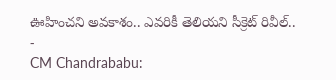ఊహించని అవకాశం.. ఎవరికీ తెలియని సీక్రెట్ రివీల్..
-
CM Chandrababu: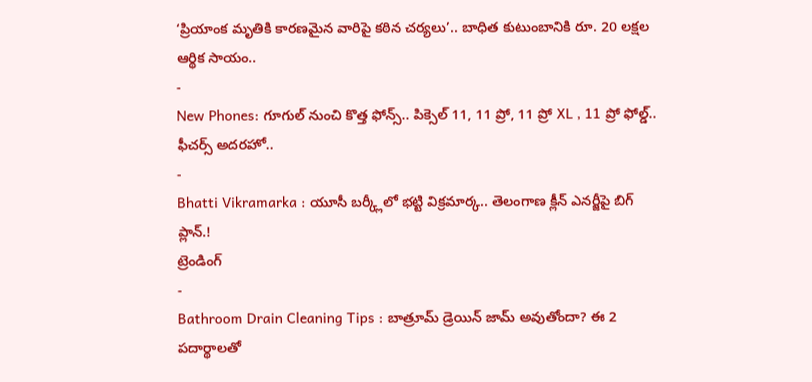‘ప్రియాంక మృతికి కారణమైన వారిపై కఠిన చర్యలు’.. బాధిత కుటుంబానికి రూ. 20 లక్షల ఆర్థిక సాయం..
-
New Phones: గూగుల్ నుంచి కొత్త ఫోన్స్.. పిక్సెల్ 11, 11 ప్రో, 11 ప్రో XL , 11 ప్రో ఫోల్డ్.. ఫీచర్స్ అదరహో..
-
Bhatti Vikramarka : యూసీ బర్క్లీలో భట్టి విక్రమార్క.. తెలంగాణ క్లీన్ ఎనర్జీపై బిగ్ ప్లాన్.!
ట్రెండింగ్
-
Bathroom Drain Cleaning Tips : బాత్రూమ్ డ్రెయిన్ జామ్ అవుతోందా? ఈ 2 పదార్థాలతో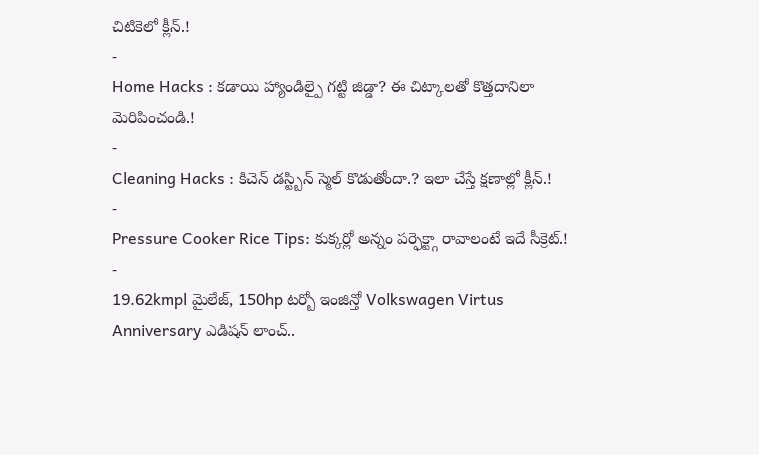చిటికెలో క్లీన్.!
-
Home Hacks : కడాయి హ్యాండిల్పై గట్టి జిడ్డా? ఈ చిట్కాలతో కొత్తదానిలా మెరిపించండి.!
-
Cleaning Hacks : కిచెన్ డస్ట్బిన్ స్మెల్ కొడుతోందా.? ఇలా చేస్తే క్షణాల్లో క్లీన్.!
-
Pressure Cooker Rice Tips: కుక్కర్లో అన్నం పర్ఫెక్ట్గా రావాలంటే ఇదే సీక్రెట్.!
-
19.62kmpl మైలేజ్, 150hp టర్బో ఇంజిన్తో Volkswagen Virtus Anniversary ఎడిషన్ లాంచ్..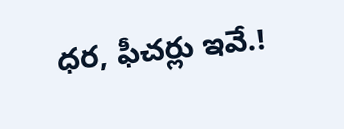ధర, ఫీచర్లు ఇవే.!